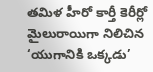తమిళ హీరో కార్తీ కెరీర్లో మైలురాయిగా నిలిచిన ‘యుగానికి ఒక్కడు’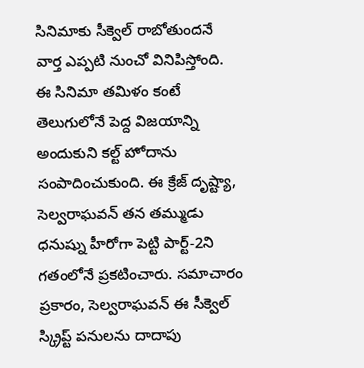సినిమాకు సీక్వెల్ రాబోతుందనే వార్త ఎప్పటి నుంచో వినిపిస్తోంది. ఈ సినిమా తమిళం కంటే తెలుగులోనే పెద్ద విజయాన్ని అందుకుని కల్ట్ హోదాను సంపాదించుకుంది. ఈ క్రేజ్ దృష్ట్యా, సెల్వరాఘవన్ తన తమ్ముడు ధనుష్ను హీరోగా పెట్టి పార్ట్-2ని గతంలోనే ప్రకటించారు. సమాచారం ప్రకారం, సెల్వరాఘవన్ ఈ సీక్వెల్ స్క్రిప్ట్ పనులను దాదాపు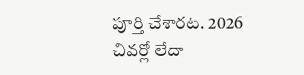పూర్తి చేశారట. 2026 చివర్లో లేదా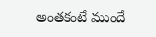అంతకంటే ముందే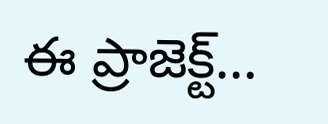ఈ ప్రాజెక్ట్…